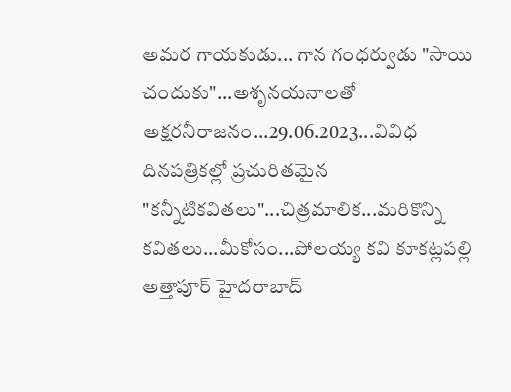అమర గాయకుడు... గాన గంధర్వుడు "సాయి చందుకు"...అశృనయనాలతో అక్షరనీరాజనం...29.06.2023...వివిధ దినపత్రికల్లో ప్రచురితమైన "కన్నీటికవితలు"...చిత్రమాలిక...మరికొన్ని కవితలు...మీకోసం...పోలయ్య కవి కూకట్లపల్లి అత్తాపూర్ హైదరాబాద్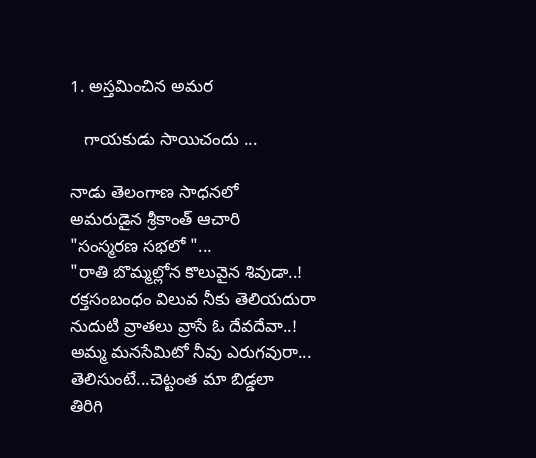1. అస్తమించిన అమర

   గాయకుడు సాయిచందు ...

నాడు తెలంగాణ సాధనలో
అమరుడైన శ్రీకాంత్ ఆచారి
"సంస్మరణ సభలో "...
"రాతి బొమ్మల్లోన కొలువైన శివుడా..!
రక్తసంబంధం విలువ నీకు తెలియదురా
నుదుటి వ్రాతలు వ్రాసే ఓ దేవదేవా..!
అమ్మ మనసేమిటో నీవు ఎరుగవురా...
తెలిసుంటే...చెట్టంత మా బిడ్డలా
తిరిగి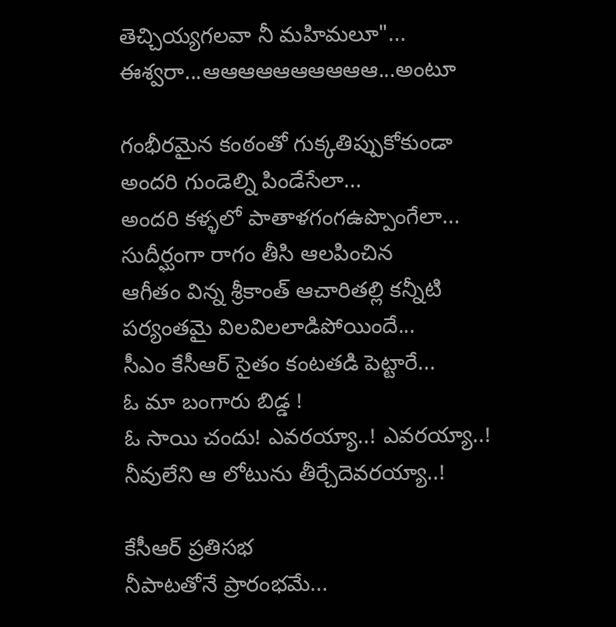తెచ్చియ్యగలవా నీ మహిమలూ"...
ఈశ్వరా...ఆఆఆఆఆఆఆఆఆఆ...అంటూ

గంభీరమైన కంఠంతో గుక్కతిప్పుకోకుండా
అందరి గుండెల్ని పిండేసేలా...
అందరి కళ్ళలో పాతాళగంగఉప్పొంగేలా...
సుదీర్ఘంగా రాగం తీసి ఆలపించిన
ఆగీతం విన్న శ్రీకాంత్ ఆచారితల్లి కన్నీటి
పర్యంతమై విలవిలలాడిపోయిందే...
సీఎం కేసీఆర్ సైతం కంటతడి పెట్టారే...
ఓ మా బంగారు బిడ్డ !
ఓ సాయి చందు! ఎవరయ్యా..! ఎవరయ్యా..!
నీవులేని ఆ లోటును తీర్చేదెవరయ్యా..!

కేసీఆర్ ప్రతిసభ
నీపాటతోనే ప్రారంభమే...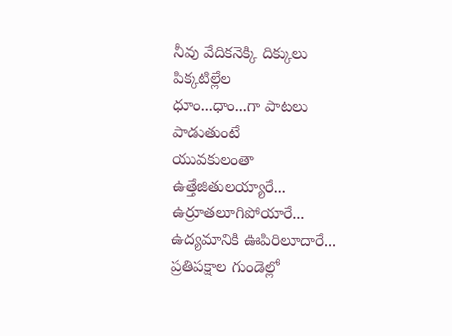నీవు వేదికనెక్కి దిక్కులు పిక్కటిల్లేల
ధూం...ధాం...గా పాటలు పాడుతుంటే
యువకులంతా
ఉత్తేజితులయ్యారే...
ఉర్రూతలూగిపోయారే...
ఉద్యమానికి ఊపిరిలూదారే...
ప్రతిపక్షాల గుండెల్లో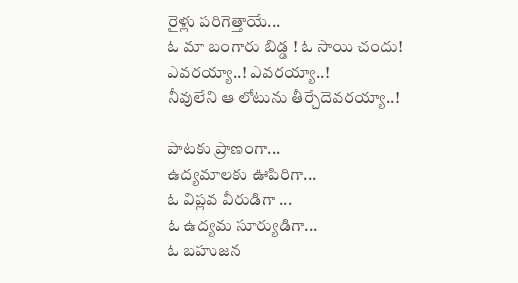రైళ్లు పరిగెత్తాయే...
ఓ మా బంగారు బిడ్డ ! ఓ సాయి చందు!
ఎవరయ్యా..! ఎవరయ్యా..!
నీవులేని ఆ లోటును తీర్చేదెవరయ్యా..!

పాటకు ప్రాణంగా...
ఉద్యమాలకు ఊపిరిగా...
ఓ విప్లవ వీరుడిగా ...
ఓ ఉద్యమ సూర్యుడిగా...
ఓ బహుజన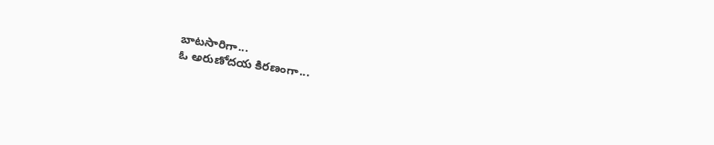బాటసారిగా...
ఓ అరుణోదయ కిరణంగా...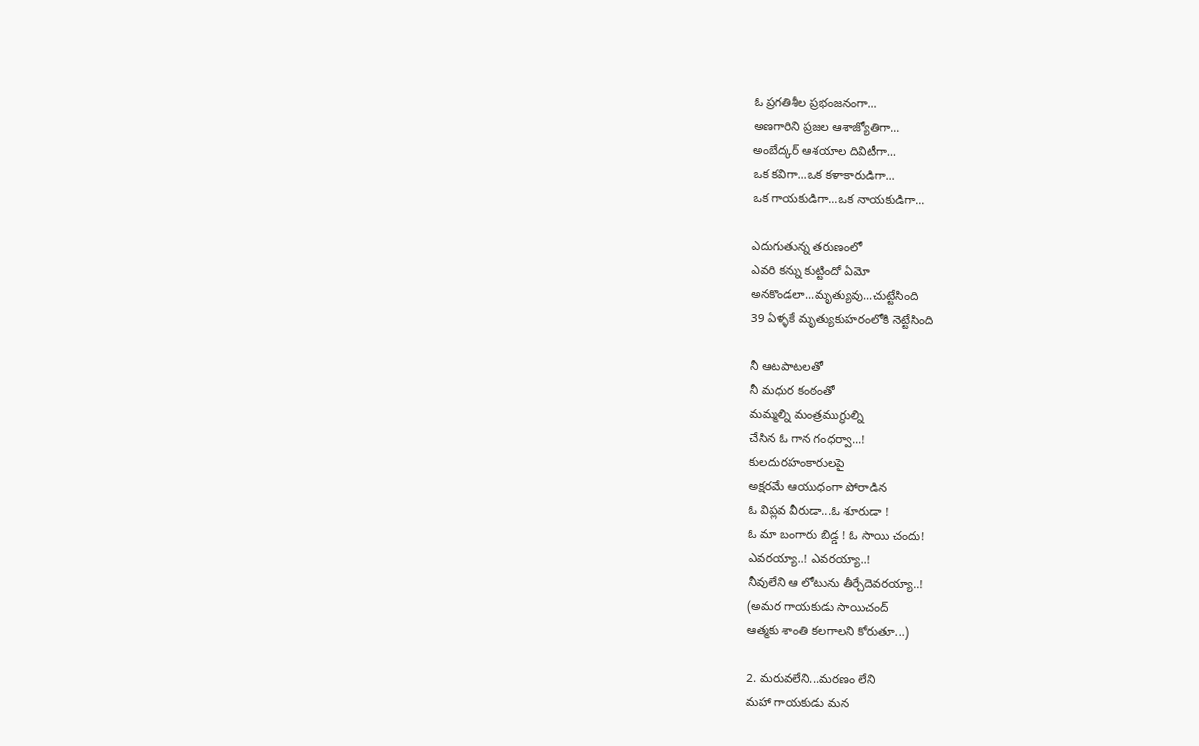ఓ ప్రగతిశీల ప్రభంజనంగా...
అణగారిని ప్రజల ఆశాజ్యోతిగా...
అంబేద్కర్ ఆశయాల దివిటీగా...
ఒక కవిగా...ఒక కళాకారుడిగా...
ఒక గాయకుడిగా...ఒక నాయకుడిగా...

ఎదుగుతున్న తరుణంలో
ఎవరి కన్ను కుట్టిందో ఏమో
అనకొండలా...మృత్యువు...చుట్టేసింది
39 ఏళ్ళకే మృత్యుకుహరంలోకి నెట్టేసింది

నీ ఆటపాటలతో
నీ మధుర కంఠంతో
మమ్మల్ని మంత్రముగ్ధుల్ని
చేసిన ఓ గాన గంధర్వా...!
కులదురహంకారులపై
అక్షరమే ఆయుధంగా పోరాడిన
ఓ విప్లవ వీరుడా...ఓ శూరుడా !
ఓ మా బంగారు బిడ్డ ! ఓ సాయి చందు!
ఎవరయ్యా..! ఎవరయ్యా..!
నీవులేని ఆ లోటును తీర్చేదెవరయ్యా..!
(అమర గాయకుడు సాయిచంద్
ఆత్మకు శాంతి కలగాలని కోరుతూ...)

2. మరువలేని...మరణం లేని
మహా గాయకుడు మన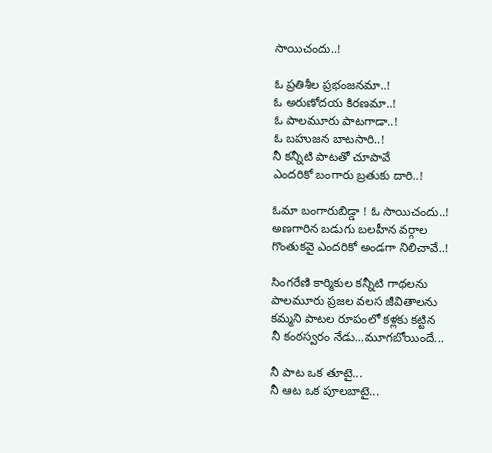సాయిచందు..!

ఓ ప్రతిశీల ప్రభంజనమా..!
ఓ అరుణోదయ కిరణమా..!
ఓ పాలమూరు పాటగాడా..!
ఓ బహుజన బాటసారి..!
నీ కన్నీటి పాటతో చూపావే
ఎందరికో బంగారు బ్రతుకు దారి..!

ఓమా బంగారుబిడ్డా ! ఓ సాయిచందు..!
అణగారిన బడుగు బలహీన వర్గాల
గొంతుకవై ఎందరికో అండగా నిలిచావే..!

సింగరేణి కార్మికుల కన్నీటి గాథలను
పాలమూరు ప్రజల వలస జీవితాలను
కమ్మని పాటల రూపంలో కళ్లకు కట్టిన
నీ కంఠస్వరం నేడు...మూగబోయిందే...

నీ పాట ఒక తూటై...
నీ ఆట ఒక పూలబాటై...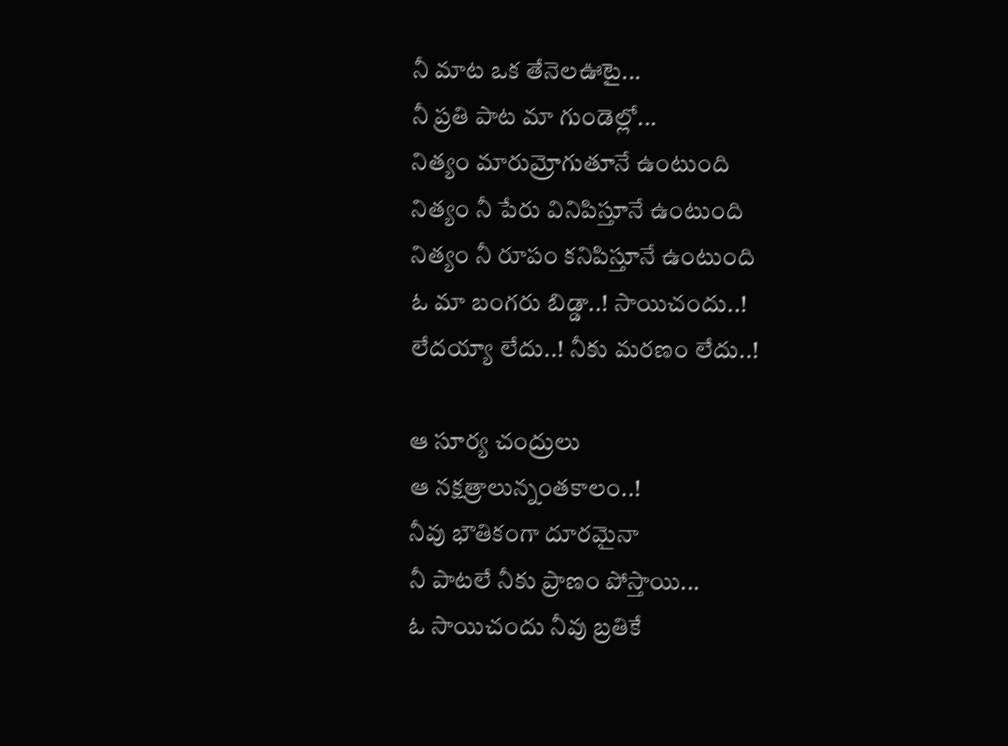నీ మాట ఒక తేనెలఊటై...
నీ ప్రతి పాట మా గుండెల్లో...
నిత్యం మారుమ్రోగుతూనే ఉంటుంది
నిత్యం నీ పేరు వినిపిస్తూనే ఉంటుంది
నిత్యం నీ రూపం కనిపిస్తూనే ఉంటుంది
ఓ మా బంగరు బిడ్డా..! సాయిచందు..!
లేదయ్యా లేదు..! నీకు మరణం లేదు..!

ఆ సూర్య చంద్రులు
ఆ నక్షత్రాలున్నంతకాలం..!
నీవు భౌతికంగా దూరమైనా
నీ పాటలే నీకు ప్రాణం పోస్తాయి...
ఓ సాయిచందు నీవు బ్రతికే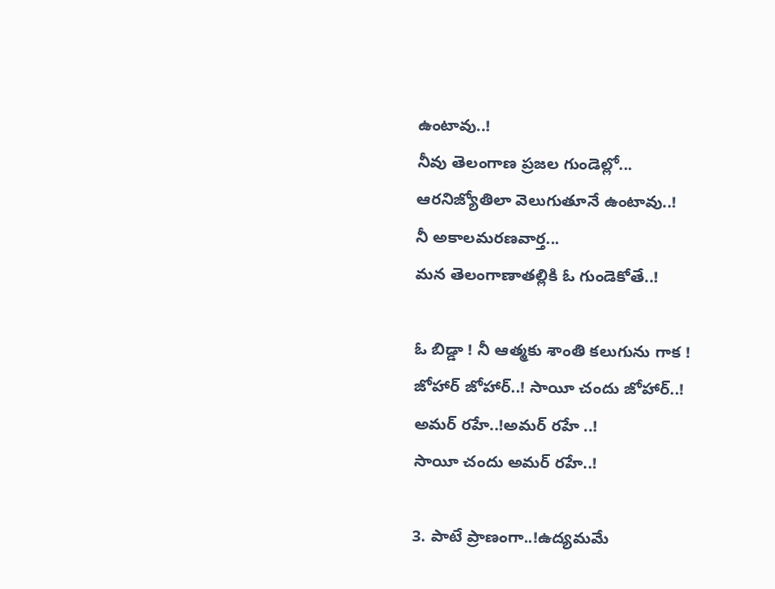ఉంటావు..!
నీవు తెలంగాణ ప్రజల గుండెల్లో...
ఆరనిజ్యోతిలా వెలుగుతూనే ఉంటావు..!
నీ అకాలమరణవార్త...
మన తెలంగాణాతల్లికి ఓ గుండెకోతే..!

ఓ బిడ్డా ! నీ ఆత్మకు శాంతి కలుగును గాక !
జోహార్ జోహార్..! సాయీ చందు జోహార్..!
అమర్ రహే..!అమర్ రహే ..!
సాయీ చందు అమర్ రహే..!

3. పాటే ప్రాణంగా..!ఉద్యమమే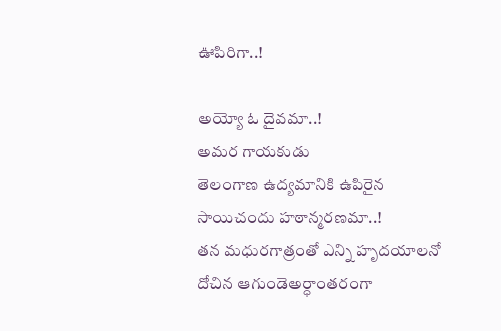ఊపిరిగా..!

అయ్యో ఓ దైవమా..!
అమర గాయకుడు
తెలంగాణ ఉద్యమానికి ఉపిరైన
సాయిచందు హఠాన్మరణమా..!
తన మధురగాత్రంతో ఎన్ని హృదయాలనో
దోచిన ఆగుండెఅర్ధాంతరంగా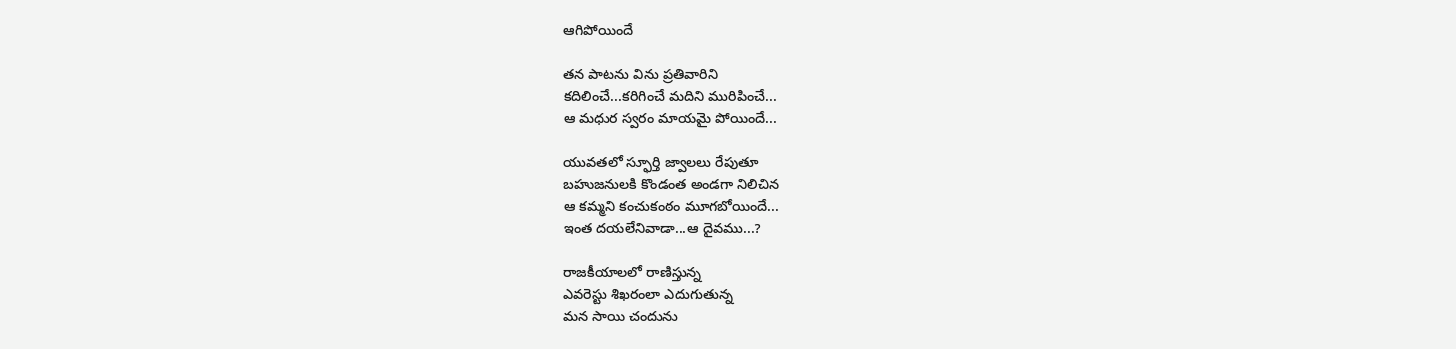ఆగిపోయిందే

తన పాటను విను ప్రతివారిని
కదిలించే...కరిగించే మదిని మురిపించే...
ఆ మధుర స్వరం మాయమై పోయిందే...

యువతలో స్ఫూర్తి జ్వాలలు రేపుతూ
బహుజనులకి కొండంత అండగా నిలిచిన
ఆ కమ్మని కంచుకంఠం మూగబోయిందే...
ఇంత దయలేనివాడా...ఆ దైవము...?

రాజకీయాలలో రాణిస్తున్న
ఎవరెస్టు శిఖరంలా ఎదుగుతున్న
మన సాయి చందును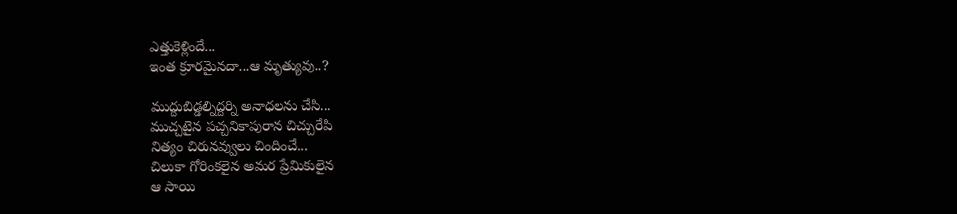ఎత్తుకెళ్లిందే...
ఇంత క్రూరమైనదా...ఆ మృత్యువు..?

ముద్దుబిడ్డల్నిద్దర్ని అనాధలను చేసి...
ముచ్చటైన పచ్చనికాపురాన చిచ్చురేపి
నిత్యం చిరునవ్వులు చిందించే...
చిలుకా గోరింకలైన అమర ప్రేమికులైన
ఆ సాయి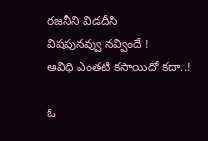రజనీని విడదీసి
విషపునవ్వు నవ్విందే !
ఆవిధి ఎంతటి కసాయిదో కదా..!

ఓ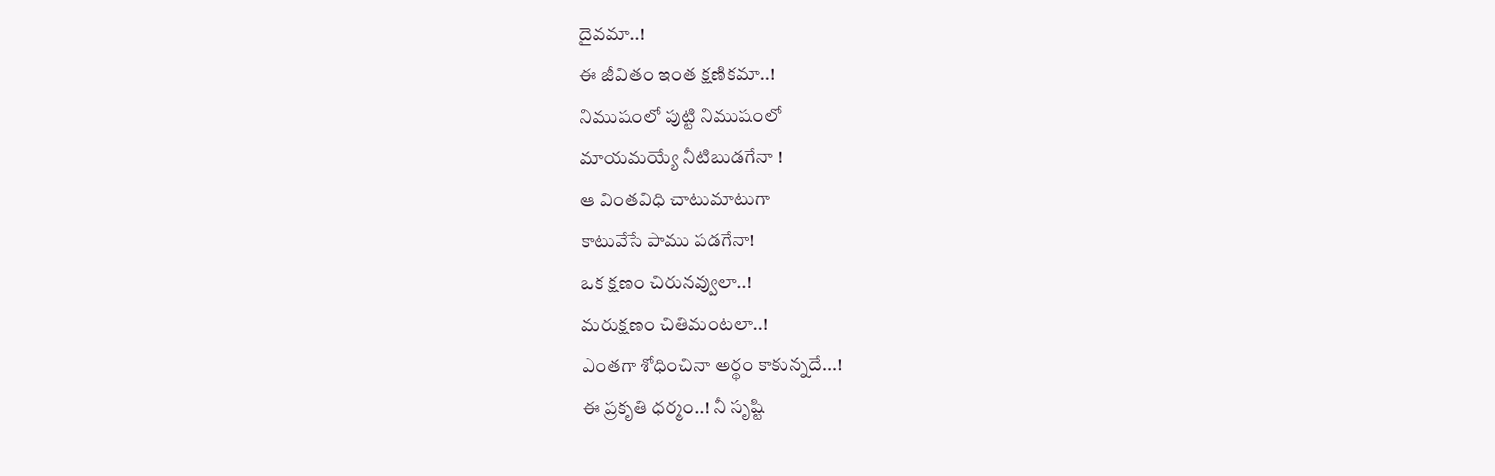దైవమా..!
ఈ జీవితం ఇంత క్షణికమా..!
నిముషంలో పుట్టి నిముషంలో
మాయమయ్యే నీటిబుడగేనా !
ఆ వింతవిధి చాటుమాటుగా
కాటువేసే పాము పడగేనా!
ఒక క్షణం చిరునవ్వులా..!
మరుక్షణం చితిమంటలా..!
ఎంతగా శోధించినా అర్థం కాకున్నదే...!
ఈ ప్రకృతి ధర్మం..! నీ సృష్టి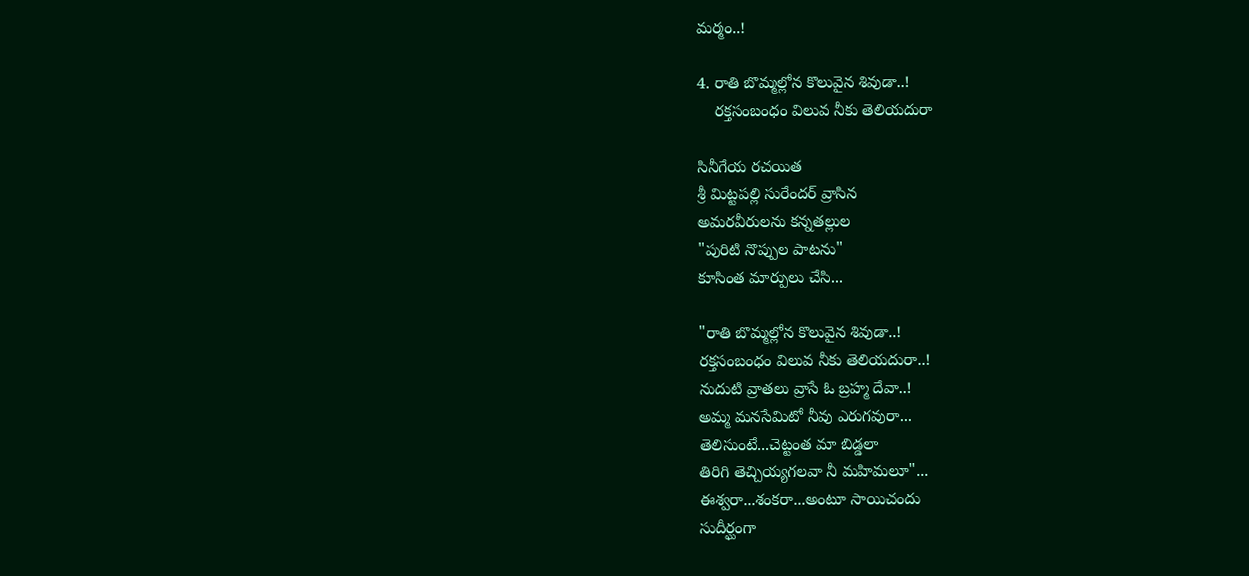మర్మం..!

4. రాతి బొమ్మల్లోన కొలువైన శివుడా..!
    రక్తసంబంధం విలువ నీకు తెలియదురా

సినీగేయ రచయిత
శ్రీ మిట్టపల్లి సురేందర్ వ్రాసిన
అమరవీరులను కన్నతల్లుల
"పురిటి నొప్పుల పాటను"
కూసింత మార్పులు చేసి...

"రాతి బొమ్మల్లోన కొలువైన శివుడా..!
రక్తసంబంధం విలువ నీకు తెలియదురా..!
నుదుటి వ్రాతలు వ్రాసే ఓ బ్రహ్మ దేవా..!
అమ్మ మనసేమిటో నీవు ఎరుగవురా...
తెలిసుంటే...చెట్టంత మా బిడ్డలా
తిరిగి తెచ్చియ్యగలవా నీ మహిమలూ"...
ఈశ్వరా...శంకరా...అంటూ సాయిచందు
సుదీర్ఘంగా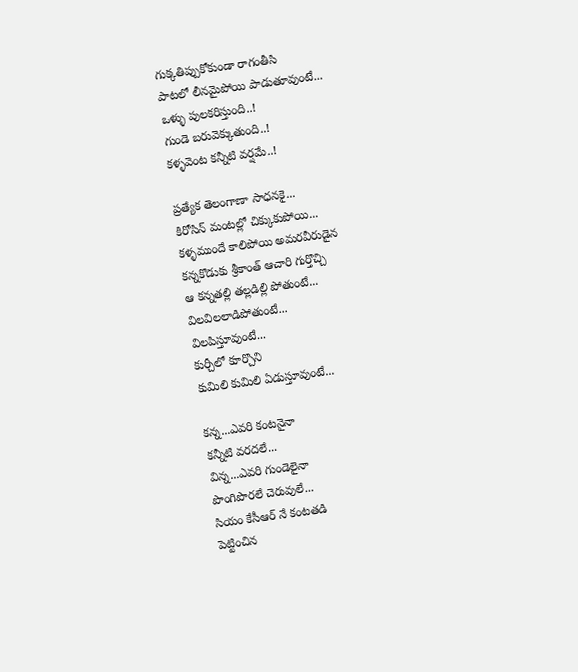గుక్కతిప్పుకోకుండా రాగంతీసి
పాటలో లీనమైపోయి పాడుతూవుంటే...
ఒళ్ళు పులకరిస్తుంది..!
గుండె బరువెక్కుతుంది..!
కళ్ళవెంట కన్నీటి వర్షమే..!

ప్రత్యేక తెలంగాణా సాధనకై...
కిరోసిన్ మంటల్లో చిక్కుకుపోయి...
కళ్ళముందే కాలిపోయి అమరవీరుడైన
కన్నకొడుకు శ్రీకాంత్ ఆచారి గుర్తొచ్చి
ఆ కన్నతల్లి తల్లడిల్లి పోతుంటే...
విలవిలలాడిపోతుంటే...
విలపిస్తూవుంటే...
కుర్చీలో కూర్చొని
కుమిలి కుమిలి ఏడుస్తూవుంటే...

కన్న...ఎవరి కంటనైనా
కన్నీటి వరదలే...
విన్న...ఎవరి గుండెలైనా
పొంగిపొరలే చెరువులే...
సియం కేసీఆర్ నే కంటతడి
పెట్టించిన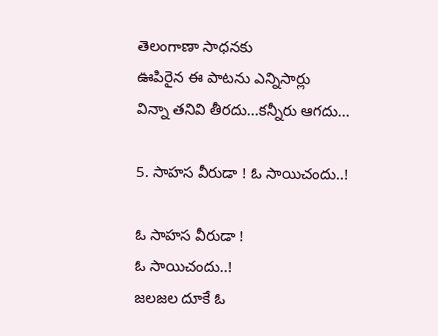తెలంగాణా సాధనకు
ఊపిరైన ఈ పాటను ఎన్నిసార్లు
విన్నా తనివి తీరదు...కన్నీరు ఆగదు...

5. సాహస వీరుడా ! ఓ సాయిచందు..!

ఓ సాహస వీరుడా !
ఓ సాయిచందు..!
జలజల దూకే ఓ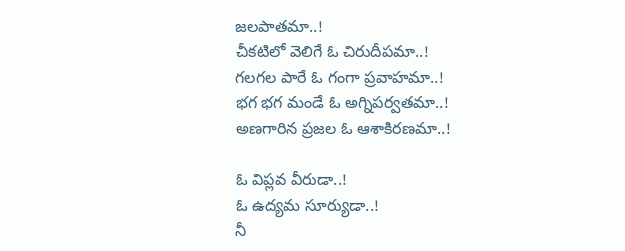జలపాతమా..!
చీకటిలో వెలిగే ఓ చిరుదీపమా..!
గలగల పారే ఓ గంగా ప్రవాహమా..!
భగ భగ మండే ఓ అగ్నిపర్వతమా..!
అణగారిన ప్రజల ఓ ఆశాకిరణమా..!

ఓ విప్లవ వీరుడా..!
ఓ ఉద్యమ సూర్యుడా..!
నీ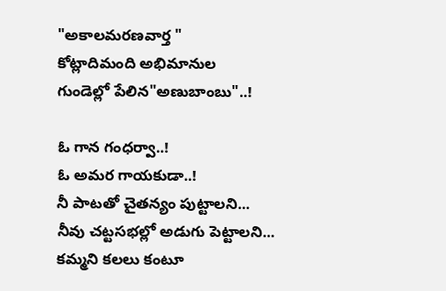"అకాలమరణవార్త "
కోట్లాదిమంది అభిమానుల
గుండెల్లో పేలిన"అణుబాంబు"..!

ఓ గాన గంధర్వా..!
ఓ అమర గాయకుడా..!
నీ పాటతో చైతన్యం పుట్టాలని...
నీవు చట్టసభల్లో అడుగు పెట్టాలని...
కమ్మని కలలు కంటూ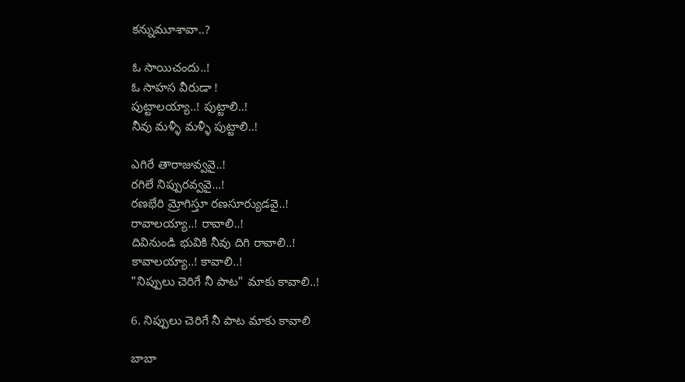కన్నుమూశావా..?

ఓ సాయిచందు..!
ఓ సాహస వీరుడా !
పుట్టాలయ్యా..! పుట్టాలి..!
నీవు మళ్ళీ మళ్ళీ పుట్టాలి..!

ఎగిరే తారాజువ్వవై..!
రగిలే నిప్పురవ్వవై...!
రణభేరి మ్రోగిస్తూ రణసూర్యుడవై..!
రావాలయ్యా..! రావాలి..!
దివినుండి భువికి నీవు దిగి రావాలి..!
కావాలయ్యా..! కావాలి..!
"నిప్పులు చెరిగే నీ పాట" మాకు కావాలి..!

6. నిప్పులు చెరిగే నీ పాట మాకు కావాలి

బాబా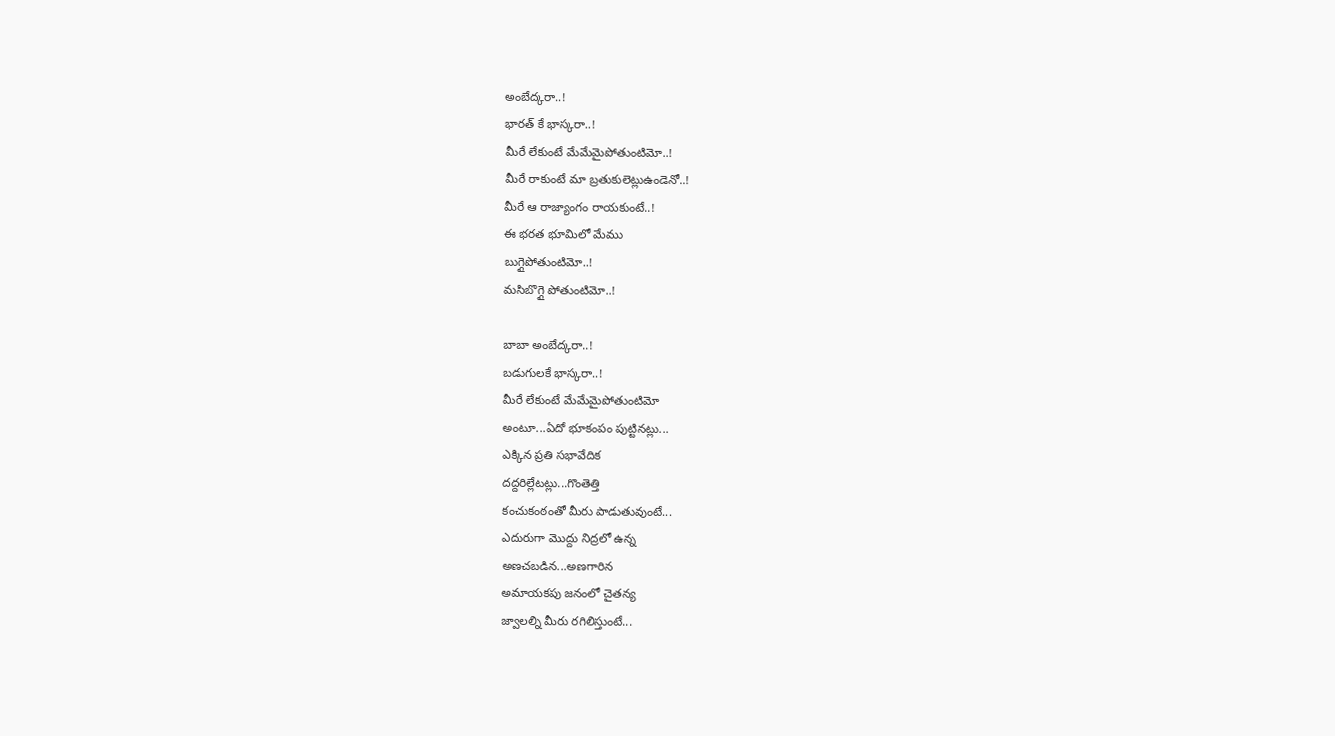అంబేద్కరా..!
భారత్ కే భాస్కరా..!
మీరే లేకుంటే మేమేమైపోతుంటిమో..!
మీరే రాకుంటే మా బ్రతుకులెట్లుఉండెనో..!
మీరే ఆ రాజ్యాంగం రాయకుంటే..!
ఈ భరత భూమిలో మేము
బుగ్గైపోతుంటిమో‌..!
మసిబొగ్గై పోతుంటిమో..!

బాబా అంబేద్కరా..!
బడుగులకే భాస్కరా..!
మీరే లేకుంటే మేమేమైపోతుంటిమో
అంటూ...ఏదో భూకంపం పుట్టినట్లు...
ఎక్కిన ప్రతి సభావేదిక
దద్దరిల్లేటట్లు...గొంతెత్తి
కంచుకంఠంతో మీరు పాడుతువుంటే...
ఎదురుగా మొద్దు నిద్రలో ఉన్న
అణచబడిన...అణగారిన
అమాయకపు జనంలో చైతన్య
జ్వాలల్ని మీరు రగిలిస్తుంటే...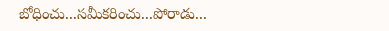బోధించు...సమీకరించు...పోరాడు...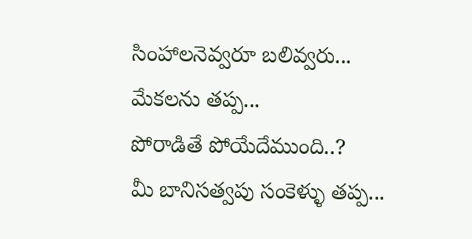సింహాలనెవ్వరూ బలివ్వరు...
మేకలను తప్ప...
పోరాడితే పోయేదేముంది..?
మీ బానిసత్వపు సంకెళ్ళు తప్ప...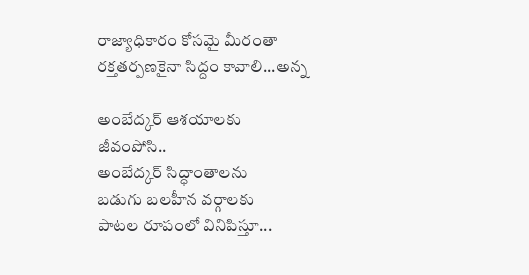రాజ్యాధికారం కోసమై మీరంతా
రక్తతర్పణకైనా సిద్దం కావాలి...అన్న

అంబేద్కర్ ఆశయాలకు జీవంపోసి..
అంబేద్కర్ సిద్ధాంతాలను
బడుగు బలహీన వర్గాలకు
పాటల రూపంలో వినిపిస్తూ...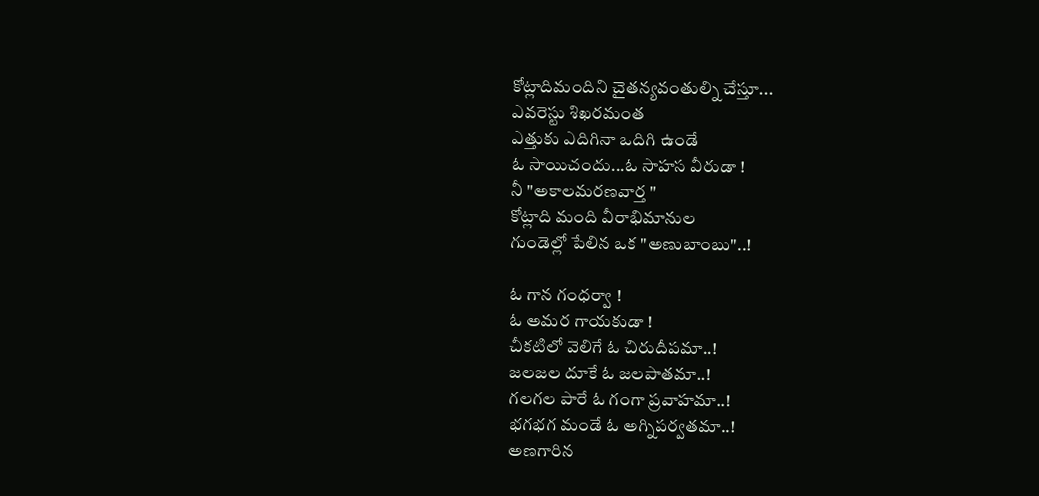కోట్లాదిమందిని చైతన్యవంతుల్ని చేస్తూ...
ఎవరెస్టు శిఖరమంత
ఎత్తుకు ఎదిగినా ఒదిగి ఉండే
ఓ సాయిచందు...ఓ సాహస వీరుడా !
నీ "అకాలమరణవార్త "
కోట్లాది మంది వీరాభిమానుల
గుండెల్లో పేలిన ఒక "అణుబాంబు"..!

ఓ గాన గంధర్వా !
ఓ అమర గాయకుడా !
చీకటిలో వెలిగే ఓ చిరుదీపమా..!
జలజల దూకే ఓ జలపాతమా..!
గలగల పారే ఓ గంగా ప్రవాహమా..!
భగభగ మండే ఓ అగ్నిపర్వతమా..!
అణగారిన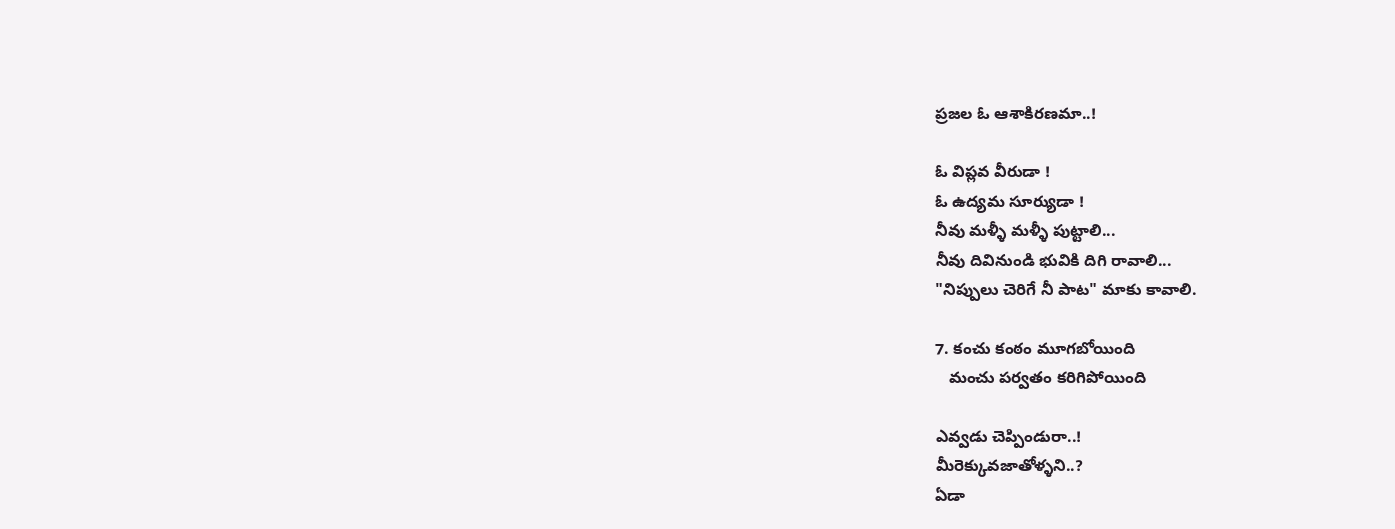ప్రజల ఓ ఆశాకిరణమా..!

ఓ విప్లవ వీరుడా !
ఓ ఉద్యమ సూర్యుడా !
నీవు మళ్ళీ మళ్ళీ పుట్టాలి...
నీవు దివినుండి భువికి దిగి రావాలి...
"నిప్పులు చెరిగే నీ పాట" మాకు కావాలి.

7. కంచు కంఠం మూగబోయింది
   మంచు పర్వతం కరిగిపోయింది

ఎవ్వడు చెప్పిండురా..!
మీరెక్కువజాతోళ్ళని..?
ఏడా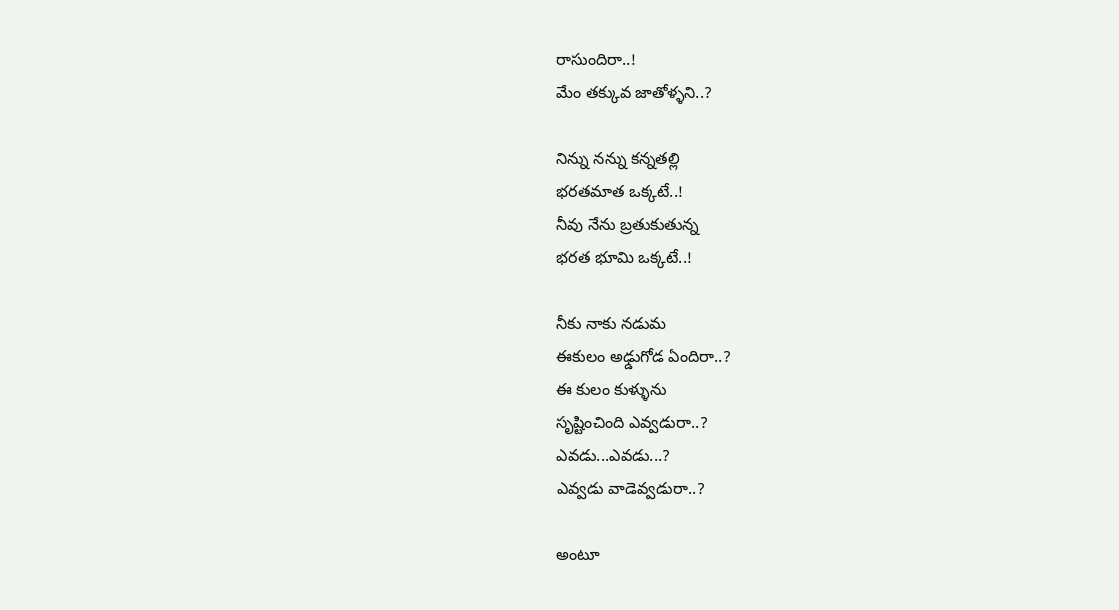రాసుందిరా..!
మేం తక్కువ జాతోళ్ళని..?

నిన్ను నన్ను కన్నతల్లి
భరతమాత ఒక్కటే..!
నీవు నేను బ్రతుకుతున్న
భరత భూమి ఒక్కటే..!

నీకు నాకు నడుమ
ఈకులం అఢ్డుగోడ ఏందిరా..?
ఈ కులం కుళ్ళును
సృష్టించింది ఎవ్వడురా..?
ఎవడు...ఎవడు...?
ఎవ్వడు వాడెవ్వడురా..?

అంటూ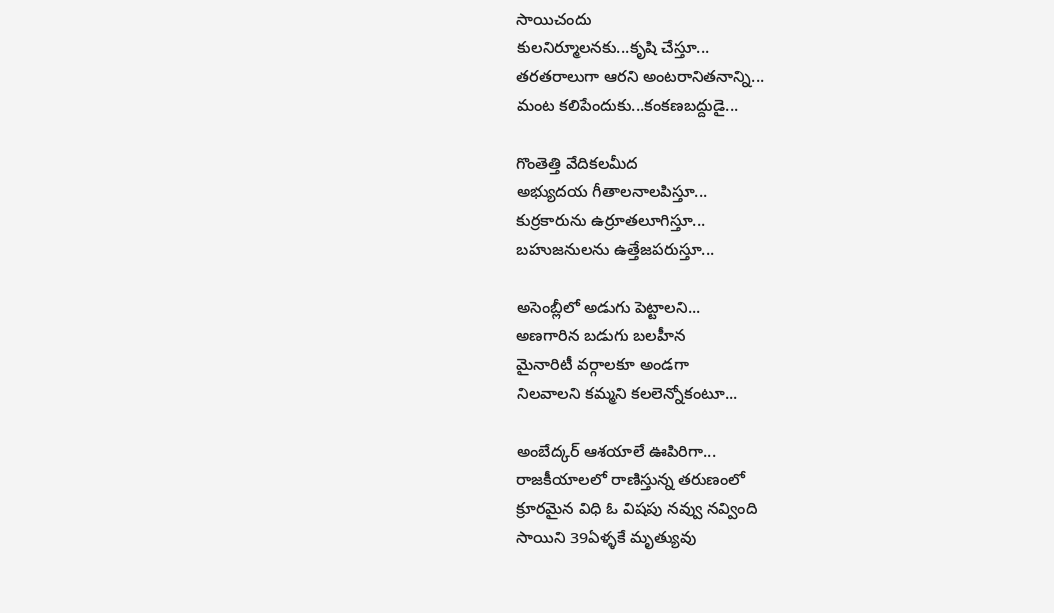సాయిచందు
కులనిర్మూలనకు...కృషి చేస్తూ...
తరతరాలుగా ఆరని అంటరానితనాన్ని...
మంట కలిపేందుకు...కంకణబద్దుడై...

గొంతెత్తి వేదికలమీద
అభ్యుదయ గీతాలనాలపిస్తూ...
కుర్రకారును ఉర్రూతలూగిస్తూ...
బహుజనులను ఉత్తేజపరుస్తూ...

అసెంబ్లీలో అడుగు పెట్టాలని...
అణగారిన బడుగు బలహీన
మైనారిటీ వర్గాలకూ అండగా
నిలవాలని కమ్మని కలలెన్నోకంటూ...

అంబేద్కర్ ఆశయాలే ఊపిరిగా...
రాజకీయాలలో రాణిస్తున్న తరుణంలో
క్రూరమైన విధి ఓ విషపు నవ్వు నవ్వింది
సాయిని 39ఏళ్ళకే మృత్యువు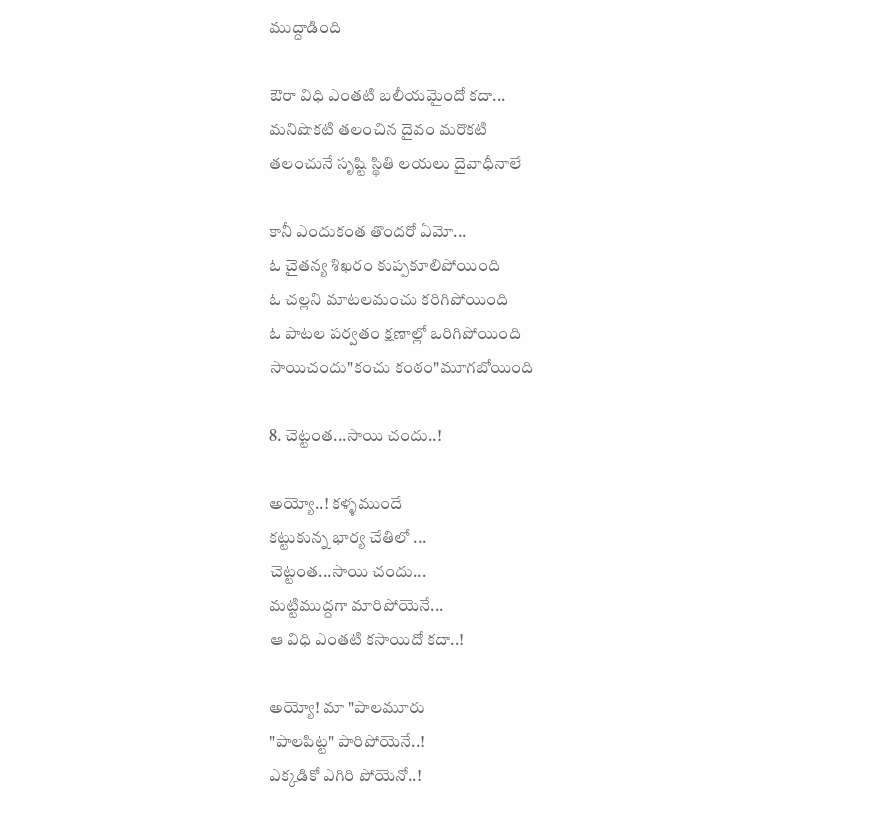ముద్దాడింది

ఔరా విధి ఎంతటి బలీయమైందో కదా...
మనిషొకటి తలంచిన దైవం మరొకటి
తలంచునే సృష్టి స్థితి లయలు దైవాధీనాలే

కానీ ఎందుకంత తొందరో ఏమో...
ఓ చైతన్య శిఖరం కుప్పకూలిపోయింది
ఓ చల్లని మాటలమంచు కరిగిపోయింది
ఓ పాటల పర్వతం క్షణాల్లో ఒరిగిపోయింది
సాయిచందు"కంచు కంఠం"మూగబోయింది

8. చెట్టంత...సాయి చందు..!

అయ్యో..! కళ్ళముందే
కట్టుకున్న భార్య చేతిలో ...
చెట్టంత...సాయి చందు...
మట్టిముద్దగా మారిపోయెనే...
ఆ విధి ఎంతటి కసాయిదో కదా..!

అయ్యో! మా "పాలమూరు
"పాలపిట్ట" పారిపోయెనే..!
ఎక్కడికో ఎగిరి పోయెనో..!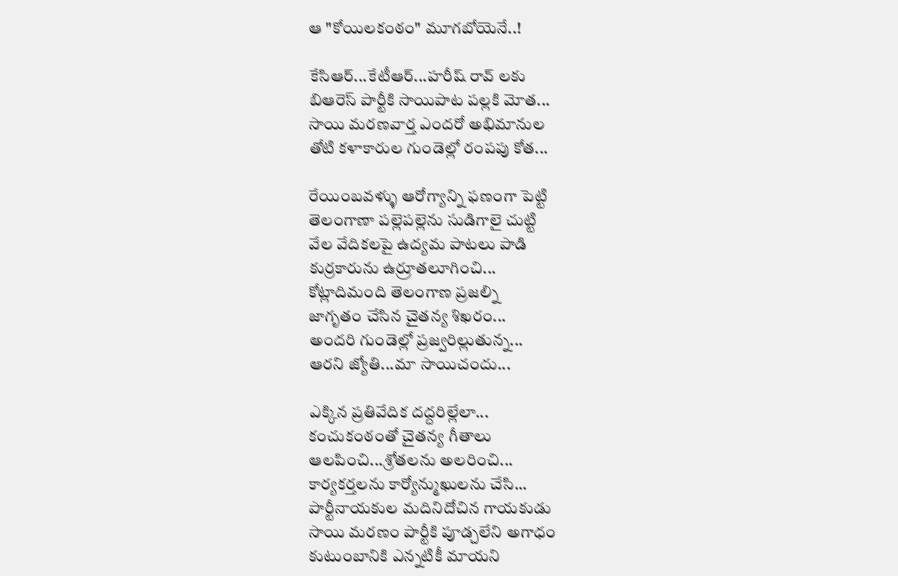ఆ "కోయిలకంఠం" మూగబోయెనే..!

కేసిఆర్...కేటీఆర్...హరీష్ రావ్ లకు
బిఆరెస్ పార్టీకి సాయిపాట పల్లకి మోత...
సాయి మరణవార్త ఎందరో అభిమానుల
తోటి కళాకారుల గుండెల్లో రంపపు కోత...

రేయింబవళ్ళు ఆరోగ్యాన్ని ఫణంగా పెట్టి
తెలంగాణా పల్లెపల్లెను సుడిగాలై చుట్టి
వేల వేదికలపై ఉద్యమ పాటలు పాడి
కుర్రకారును ఉర్రూతలూగించి...
కోట్లాదిమంది తెలంగాణ ప్రజల్ని
జాగృతం చేసిన చైతన్య శిఖరం...
అందరి గుండెల్లో ప్రజ్వరిల్లుతున్న...
ఆరని జ్యోతి...మా సాయిచందు...

ఎక్కిన ప్రతివేదిక దద్దరిల్లేలా...
కంచుకంఠంతో చైతన్య గీతాలు
ఆలపించి...శ్రోతలను అలరించి...
కార్యకర్తలను కార్యోన్ముఖులను చేసి...
పార్టీనాయకుల మదినిదోచిన గాయకుడు
సాయి మరణం పార్టీకి పూడ్చలేని అగాధం
కుటుంబానికి ఎన్నటికీ మాయని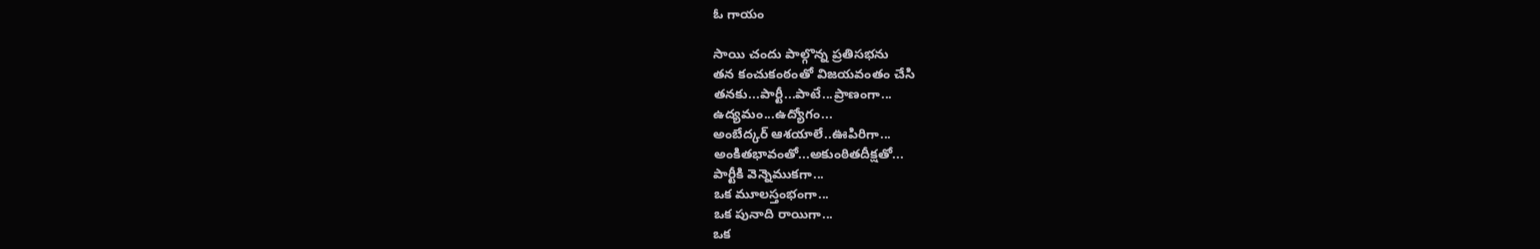ఓ గాయం

సాయి చందు పాల్గొన్న ప్రతిసభను
తన కంచుకంఠంతో విజయవంతం చేసి
తనకు...పార్టీ...పాటే...ప్రాణంగా...
ఉద్యమం...ఉద్యోగం...
అంబేద్కర్ ఆశయాలే..ఊపిరిగా...
అంకితభావంతో...అకుంఠితదీక్షతో...
పార్టీకి వెన్నెముకగా...
ఒక మూలస్తంభంగా...
ఒక పునాది రాయిగా...
ఒక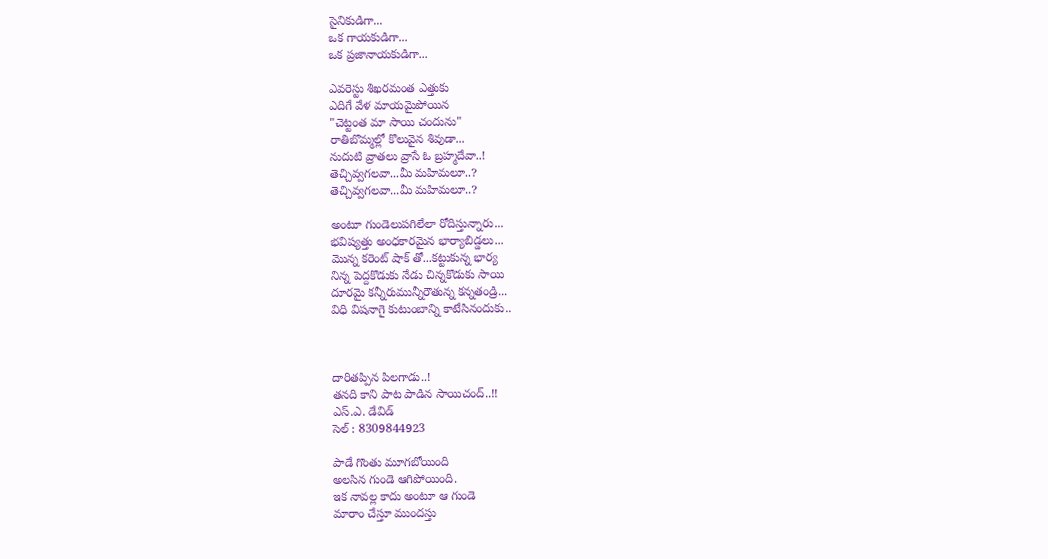సైనికుడిగా...
ఒక గాయకుడిగా...
ఒక ప్రజానాయకుడిగా...

ఎవరెస్టు శిఖరమంత ఎత్తుకు
ఎదిగే వేళ మాయమైపోయిన
"చెట్టంత మా సాయి చందును"
రాతిబొమ్మల్లో కొలువైన శివుడా...
నుదుటి వ్రాతలు వ్రాసే ఓ బ్రహ్మదేవా..!
తెచ్చివ్వగలవా...మీ మహిమలూ..?
తెచ్చివ్వగలవా...మీ మహిమలూ..?

అంటూ గుండెలుపగిలేలా రోదిస్తున్నారు...
భవిష్యత్తు అంధకారమైన భార్యాబిడ్డలు...
మొన్న కరెంట్ షాక్ తో...కట్టుకున్న భార్య
నిన్న పెద్దకొడుకు నేడు చిన్నకొడుకు సాయి
దూరమై కన్నీరుమున్నీరౌతున్న కన్నతండ్రి...
విధి విషనాగై కుటుంబాన్ని కాటేసినందుకు..



దారితప్పిన పిలగాడు..!
తనది కాని పాట పాడిన సాయిచంద్..!!
ఎస్.ఎ. డేవిడ్
సెల్ : 8309844923

పాడే గొంతు మూగబోయింది
అలసిన గుండె ఆగిపోయింది.
ఇక నావల్ల కాదు అంటూ ఆ గుండె
మారాం చేస్తూ ముందస్తు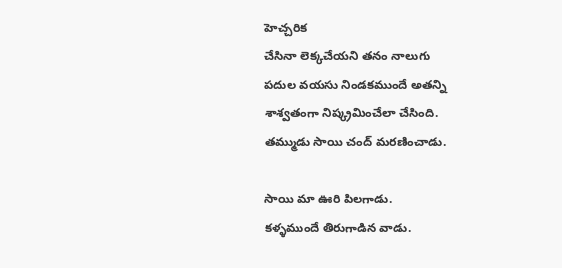హెచ్చరిక
చేసినా లెక్కచేయని తనం నాలుగు
పదుల వయసు నిండకముందే అతన్ని
శాశ్వతంగా నిష్క్రమించేలా చేసింది.
తమ్ముడు సాయి చంద్ మరణించాడు.

సాయి మా ఊరి పిలగాడు.
కళ్ళముందే తిరుగాడిన వాడు.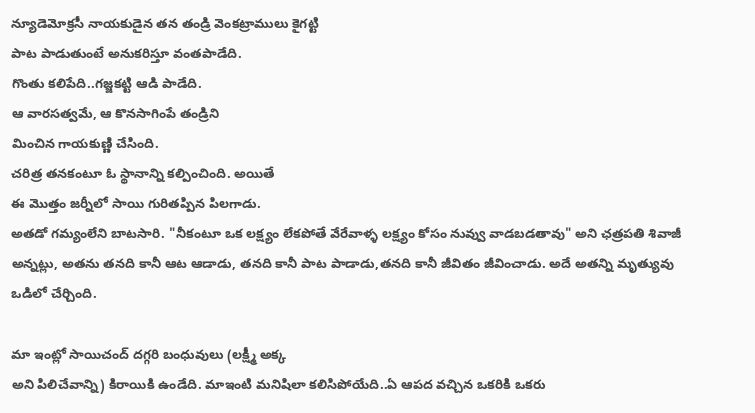న్యూడెమోక్రసీ నాయకుడైన తన తండ్రి వెంకట్రాములు కైగట్టి
పాట పాడుతుంటే అనుకరిస్తూ వంతపాడేది.
గొంతు కలిపేది..గజ్జకట్టి ఆడి పాడేది.
ఆ వారసత్వమే, ఆ కొనసాగింపే తండ్రిని
మించిన గాయకుణ్ణి చేసింది.
చరిత్ర తనకంటూ ఓ స్థానాన్ని కల్పించింది. అయితే
ఈ మొత్తం జర్నీలో సాయి గురితప్పిన పిలగాడు.
అతడో గమ్యంలేని బాటసారి. "నీకంటూ ఒక లక్ష్యం లేకపోతే వేరేవాళ్ళ లక్ష్యం కోసం నువ్వు వాడబడతావు" అని ఛత్రపతి శివాజీ అన్నట్లు, అతను తనది కానీ ఆట ఆడాడు, తనది కానీ పాట పాడాడు,తనది కానీ జీవితం జీవించాడు. అదే అతన్ని మృత్యువు ఒడిలో చేర్చింది.

మా ఇంట్లో సాయిచంద్ దగ్గరి బంధువులు (లక్ష్మీ అక్క
అని పిలిచేవాన్ని) కిరాయికి ఉండేది. మాఇంటి మనిషిలా కలిసిపోయేది..ఏ ఆపద వచ్చిన ఒకరికి ఒకరు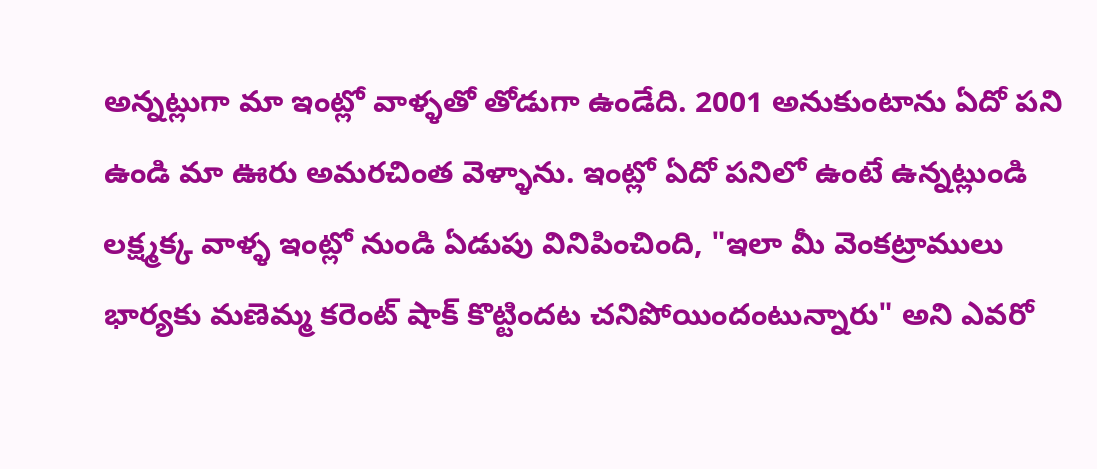అన్నట్లుగా మా ఇంట్లో వాళ్ళతో తోడుగా ఉండేది. 2001 అనుకుంటాను ఏదో పని ఉండి మా ఊరు అమరచింత వెళ్ళాను. ఇంట్లో ఏదో పనిలో ఉంటే ఉన్నట్లుండి లక్ష్మక్క వాళ్ళ ఇంట్లో నుండి ఏడుపు వినిపించింది, "ఇలా మీ వెంకట్రాములు భార్యకు మణెమ్మ కరెంట్ షాక్ కొట్టిందట చనిపోయిందంటున్నారు" అని ఎవరో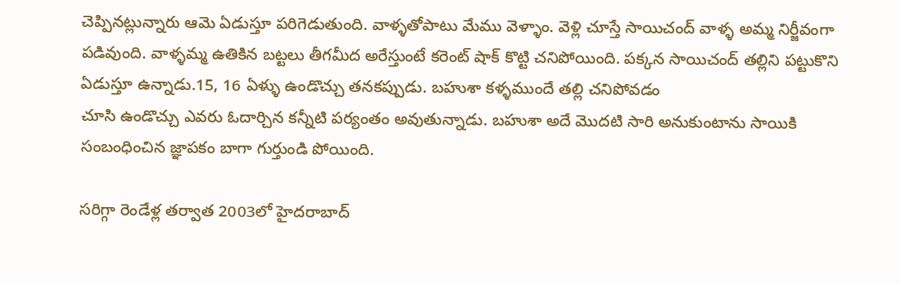చెప్పినట్లున్నారు ఆమె ఏడుస్తూ పరిగెడుతుంది. వాళ్ళతోపాటు మేము వెళ్ళాం. వెళ్లి చూస్తే సాయిచంద్ వాళ్ళ అమ్మ నిర్జీవంగా పడివుంది. వాళ్ళమ్మ ఉతికిన బట్టలు తీగమీద అరేస్తుంటే కరెంట్ షాక్ కొట్టి చనిపోయింది. పక్కన సాయిచంద్ తల్లిని పట్టుకొని ఏడుస్తూ ఉన్నాడు.15, 16 ఏళ్ళు ఉండొచ్చు తనకప్పుడు. బహుశా కళ్ళముందే తల్లి చనిపోవడం
చూసి ఉండొచ్చు ఎవరు ఓదార్చిన కన్నీటి పర్యంతం అవుతున్నాడు. బహుశా అదే మొదటి సారి అనుకుంటాను సాయికి సంబంధించిన జ్ఞాపకం బాగా గుర్తుండి పోయింది.

సరిగ్గా రెండేళ్ల తర్వాత 2003లో హైదరాబాద్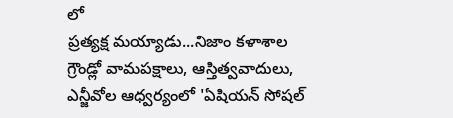లో
ప్రత్యక్ష మయ్యాడు...నిజాం కళాశాల గ్రౌండ్లో వామపక్షాలు, ఆస్తిత్వవాదులు, ఎన్జీవోల ఆధ్వర్యంలో 'ఏషియన్ సోషల్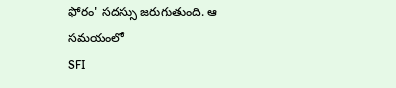ఫోరం' సదస్సు జరుగుతుంది. ఆ సమయంలో
SFI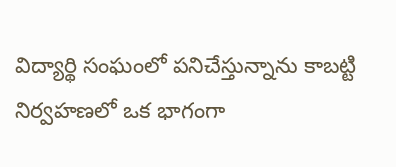విద్యార్థి సంఘంలో పనిచేస్తున్నాను కాబట్టి నిర్వహణలో ఒక భాగంగా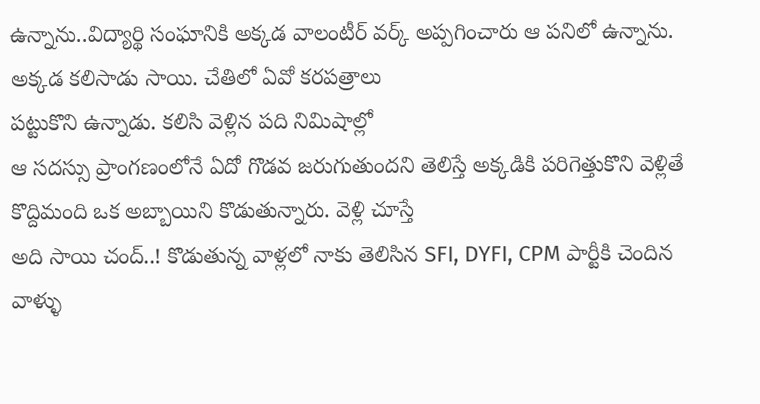ఉన్నాను..విద్యార్థి సంఘానికి అక్కడ వాలంటీర్ వర్క్ అప్పగించారు ఆ పనిలో ఉన్నాను. అక్కడ కలిసాడు సాయి. చేతిలో ఏవో కరపత్రాలు
పట్టుకొని ఉన్నాడు. కలిసి వెళ్లిన పది నిమిషాల్లో
ఆ సదస్సు ప్రాంగణంలోనే ఏదో గొడవ జరుగుతుందని తెలిస్తే అక్కడికి పరిగెత్తుకొని వెళ్లితే కొద్దిమంది ఒక అబ్బాయిని కొడుతున్నారు. వెళ్లి చూస్తే
అది సాయి చంద్..! కొడుతున్న వాళ్లలో నాకు తెలిసిన SFI, DYFI, CPM పార్టీకి చెందిన వాళ్ళు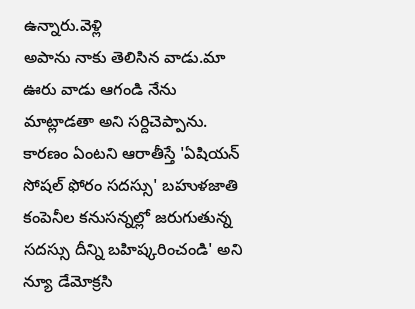ఉన్నారు.వెళ్లి
అపాను నాకు తెలిసిన వాడు.మా ఊరు వాడు ఆగండి నేను మాట్లాడతా అని సర్దిచెప్పాను. కారణం ఏంటని ఆరాతీస్తే 'ఏషియన్ సోషల్ ఫోరం సదస్సు' బహుళజాతి కంపెనీల కనుసన్నల్లో జరుగుతున్న సదస్సు దీన్ని బహిష్కరించండి' అని న్యూ డేమోక్రసి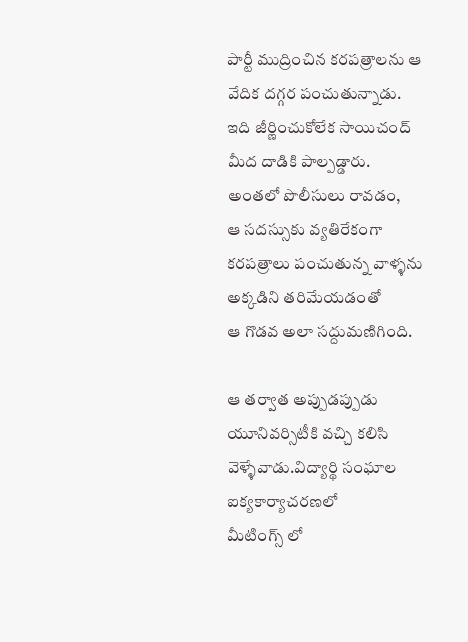పార్టీ ముద్రించిన కరపత్రాలను ఆ వేదిక దగ్గర పంచుతున్నాడు. ఇది జీర్ణించుకోలేక సాయిచంద్ మీద దాడికి పాల్పడ్డారు. అంతలో పొలీసులు రావడం,
ఆ సదస్సుకు వ్యతిరేకంగా కరపత్రాలు పంచుతున్న వాళ్ళను అక్కడిని తరిమేయడంతో
ఆ గొడవ అలా సద్దుమణిగింది.

ఆ తర్వాత అప్పుడప్పుడు యూనివర్సిటీకి వచ్చి కలిసి వెళ్ళేవాడు.విద్యార్థి సంఘాల ఐక్యకార్యాచరణలో
మీటింగ్స్ లో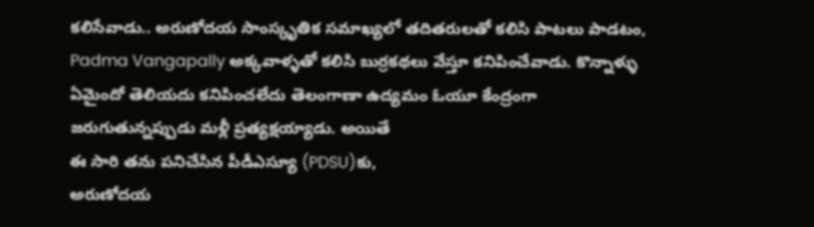కలిసేవాడు.. అరుణోదయ సాంస్కృతిక సమాఖ్యలో తదితరులతో కలిసి పాటలు పాడటం, Padma Vangapally అక్కవాళ్ళతో కలిసి బుర్రకథలు వేస్తూ కనిపించేవాడు. కొన్నాళ్ళు ఏమైందో తెలియదు కనిపించలేదు తెలంగాణా ఉద్యమం ఓయూ కేంద్రంగా జరుగుతున్నప్పుడు మళ్లీ ప్రత్యక్షయ్యాడు. అయితే
ఈ సారి తను పనిచేసిన పీడీఎస్యూ (PDSU)కు,
అరుణోదయ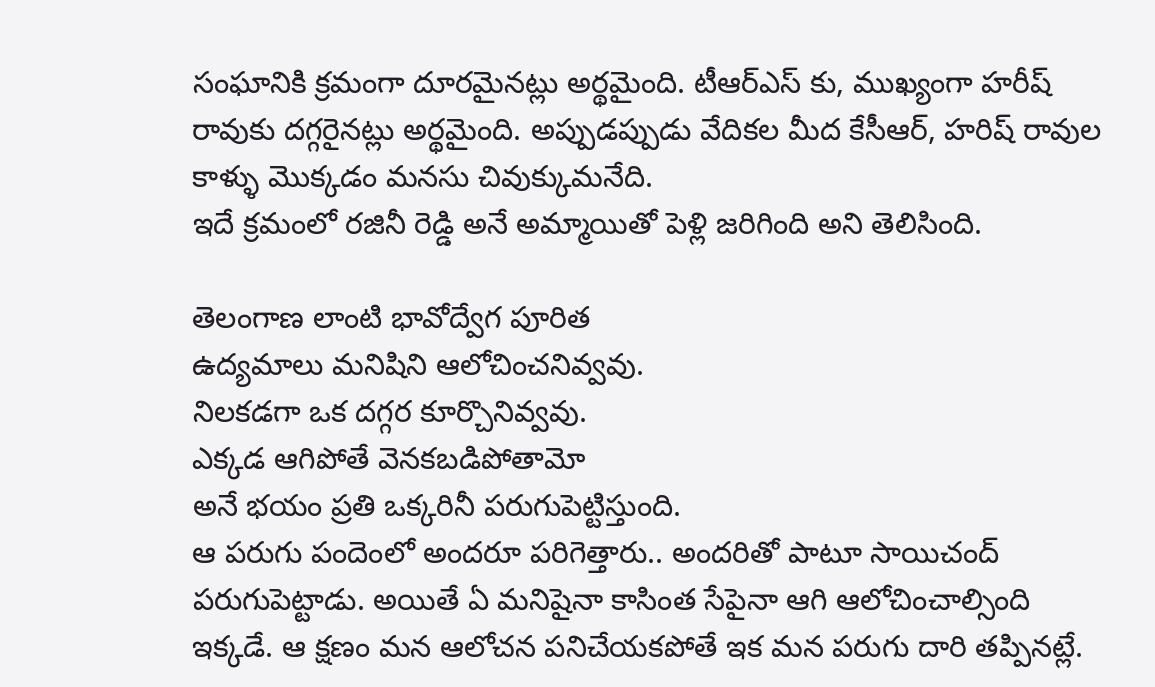సంఘానికి క్రమంగా దూరమైనట్లు అర్థమైంది. టీఆర్ఎస్ కు, ముఖ్యంగా హరీష్ రావుకు దగ్గరైనట్లు అర్థమైంది. అప్పుడప్పుడు వేదికల మీద కేసీఆర్, హరిష్ రావుల కాళ్ళు మొక్కడం మనసు చివుక్కుమనేది.
ఇదే క్రమంలో రజినీ రెడ్డి అనే అమ్మాయితో పెళ్లి జరిగింది అని తెలిసింది.

తెలంగాణ లాంటి భావోద్వేగ పూరిత
ఉద్యమాలు మనిషిని ఆలోచించనివ్వవు.
నిలకడగా ఒక దగ్గర కూర్చొనివ్వవు.
ఎక్కడ ఆగిపోతే వెనకబడిపోతామో
అనే భయం ప్రతి ఒక్కరినీ పరుగుపెట్టిస్తుంది.
ఆ పరుగు పందెంలో అందరూ పరిగెత్తారు.. అందరితో పాటూ సాయిచంద్ పరుగుపెట్టాడు. అయితే ఏ మనిషైనా కాసింత సేపైనా ఆగి ఆలోచించాల్సింది ఇక్కడే. ఆ క్షణం మన ఆలోచన పనిచేయకపోతే ఇక మన పరుగు దారి తప్పినట్లే.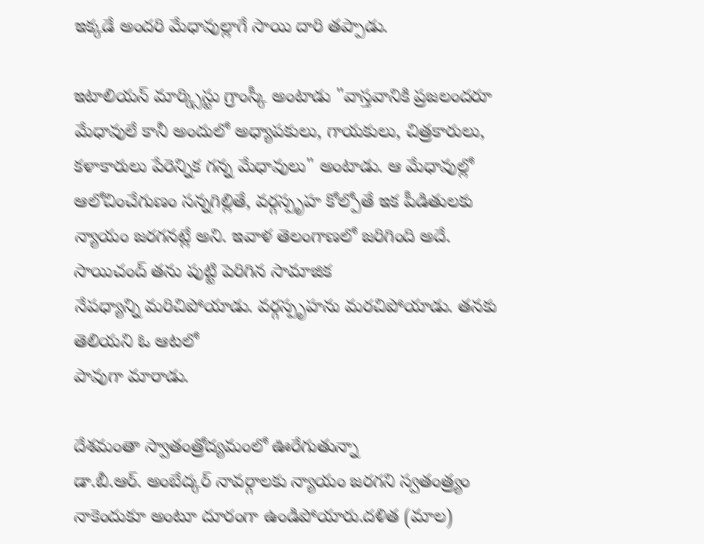ఇక్కడే అందరి మేధావుల్లాగే సాయి దారి తప్పాడు.

ఇటాలియన్ మార్క్సిస్టు గ్రాంస్కీ అంటాడు "వాస్తవానికి ప్రజలందరూ మేధావులే కానీ అందులో అధ్యాపకులు, గాయకులు, చిత్రకారులు, కళాకారులు పేరెన్నిక గన్న మేధావులు" అంటాడు. ఆ మేధావుల్లో ఆలోచించేగుణం సన్నగిల్లితే, వర్గస్పృహ కోల్పోతే ఇక పీడితులకు
న్యాయం జరగనట్లే అని. ఇవాళ తెలంగాణలో జరిగింది అదే. సాయిచంద్ తను పుట్టి పెరిగిన సామాజిక
నేపధ్యాన్ని మరిచిపోయాడు. వర్గస్పృహను మరచిపోయాడు. తనకు తెలియని ఓ ఆటలో
పావుగా మారాడు.

దేశమంతా స్వాతంత్రోద్యమంలో ఊరేగుతున్నా
డా.బీ.ఆర్. అంబేద్కర్ నావర్గాలకు న్యాయం జరగని స్వతంత్ర్యం నాకెందుకూ అంటూ దూరంగా ఉండిపోయారు.దళిత (మాల)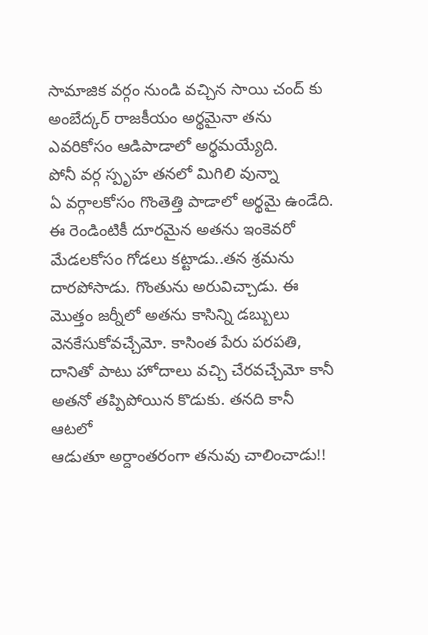సామాజిక వర్గం నుండి వచ్చిన సాయి చంద్ కు అంబేద్కర్ రాజకీయం అర్థమైనా తను ఎవరికోసం ఆడిపాడాలో అర్థమయ్యేది.
పోనీ వర్గ స్పృహ తనలో మిగిలి వున్నా
ఏ వర్గాలకోసం గొంతెత్తి పాడాలో అర్థమై ఉండేది.
ఈ రెండింటికీ దూరమైన అతను ఇంకెవరో మేడలకోసం గోడలు కట్టాడు..తన శ్రమను దారపోసాడు. గొంతును అరువిచ్చాడు. ఈ మొత్తం జర్నీలో అతను కాసిన్ని డబ్బులు వెనకేసుకోవచ్చేమో. కాసింత పేరు పరపతి, దానితో పాటు హోదాలు వచ్చి చేరవచ్చేమో కానీ
అతనో తప్పిపోయిన కొడుకు. తనది కానీ ఆటలో
ఆడుతూ అర్దాంతరంగా తనువు చాలించాడు!!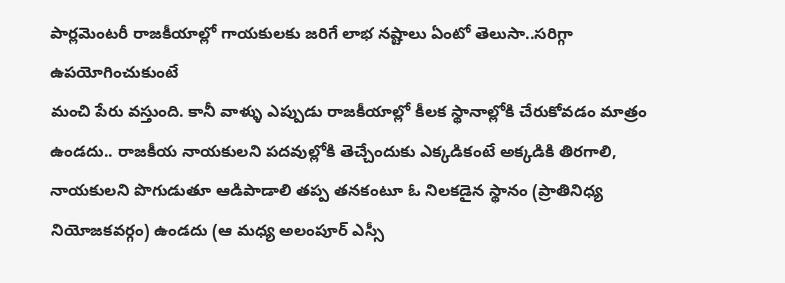పార్లమెంటరీ రాజకీయాల్లో గాయకులకు జరిగే లాభ నష్టాలు ఏంటో తెలుసా..సరిగ్గా ఉపయోగించుకుంటే
మంచి పేరు వస్తుంది. కానీ వాళ్ళు ఎప్పుడు రాజకీయాల్లో కీలక స్థానాల్లోకి చేరుకోవడం మాత్రం ఉండదు.. రాజకీయ నాయకులని పదవుల్లోకి తెచ్చేందుకు ఎక్కడికంటే అక్కడికి తిరగాలి, నాయకులని పొగుడుతూ ఆడిపాడాలి తప్ప తనకంటూ ఓ నిలకడైన స్థానం (ప్రాతినిధ్య నియోజకవర్గం) ఉండదు (ఆ మధ్య అలంపూర్ ఎస్సీ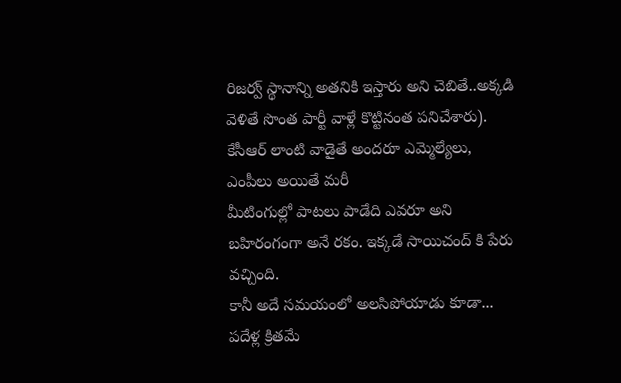రిజర్వ్ స్థానాన్ని అతనికి ఇస్తారు అని చెబితే..అక్కడి వెళితే సొంత పార్టీ వాళ్లే కొట్టినంత పనిచేశారు). కేసీఆర్ లాంటి వాడైతే అందరూ ఎమ్మెల్యేలు, ఎంపీలు అయితే మరీ
మీటింగుల్లో పాటలు పాడేది ఎవరూ అని బహిరంగంగా అనే రకం. ఇక్కడే సాయిచంద్ కి పేరు వచ్చింది.
కానీ అదే సమయంలో అలసిపోయాడు కూడా...
పదేళ్ల క్రితమే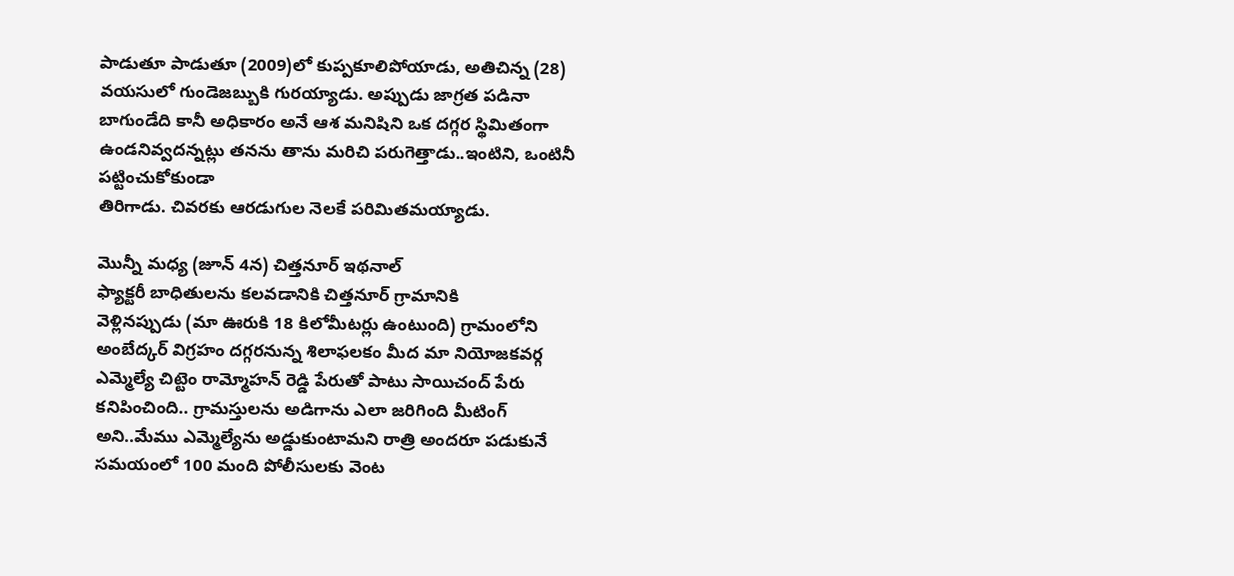పాడుతూ పాడుతూ (2009)లో కుప్పకూలిపోయాడు, అతిచిన్న (28) వయసులో గుండెజబ్బుకి గురయ్యాడు. అప్పుడు జాగ్రత పడినా బాగుండేది కానీ అధికారం అనే ఆశ మనిషిని ఒక దగ్గర స్థిమితంగా ఉండనివ్వదన్నట్లు తనను తాను మరిచి పరుగెత్తాడు..ఇంటిని, ఒంటినీ పట్టించుకోకుండా
తిరిగాడు. చివరకు ఆరడుగుల నెలకే పరిమితమయ్యాడు.

మొన్నీ మధ్య (జూన్ 4న) చిత్తనూర్ ఇథనాల్
ఫ్యాక్టరీ బాధితులను కలవడానికి చిత్తనూర్ గ్రామానికి
వెళ్లినప్పుడు (మా ఊరుకి 18 కిలోమీటర్లు ఉంటుంది) గ్రామంలోని అంబేద్కర్ విగ్రహం దగ్గరనున్న శిలాఫలకం మీద మా నియోజకవర్గ ఎమ్మెల్యే చిట్టెం రామ్మోహన్ రెడ్డి పేరుతో పాటు సాయిచంద్ పేరు కనిపించింది.. గ్రామస్తులను అడిగాను ఎలా జరిగింది మీటింగ్ అని..మేము ఎమ్మెల్యేను అడ్డుకుంటామని రాత్రి అందరూ పడుకునే సమయంలో 100 మంది పోలీసులకు వెంట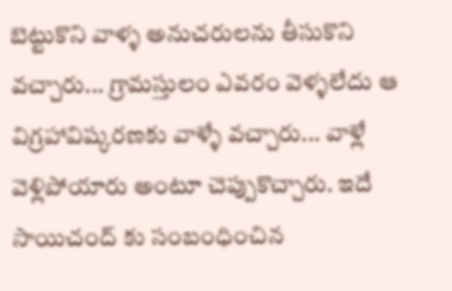బెట్టుకొని వాళ్ళ అనుచరులను తీసుకొని వచ్చారు... గ్రామస్తులం ఎవరం వెళ్ళలేదు ఆ విగ్రహావిష్కరణకు వాళ్ళే వచ్చారు... వాళ్లే వెళ్లిపోయారు అంటూ చెప్పుకొచ్చారు. ఇదే సాయిచంద్ కు సంబంధించిన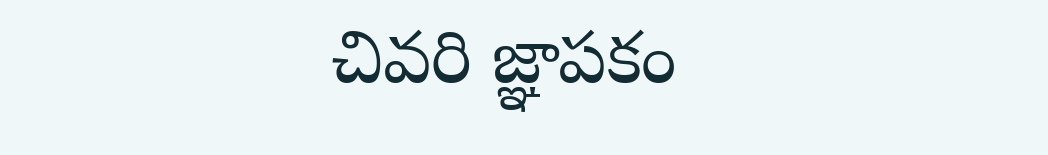చివరి జ్ఞాపకం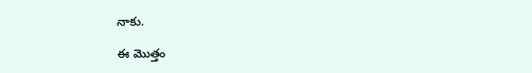నాకు.

ఈ మొత్తం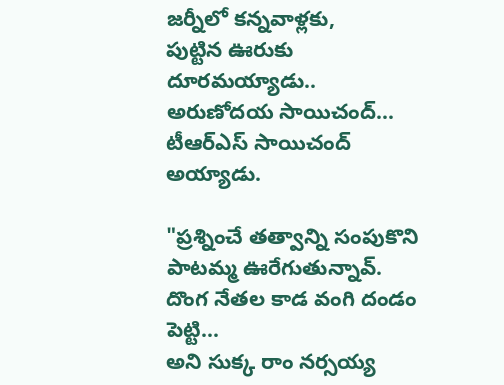జర్నీలో కన్నవాళ్లకు,
పు‌ట్టిన ఊరుకు దూరమయ్యాడు..
అరుణోదయ సాయిచంద్...
టీఆర్ఎస్ సాయిచంద్ అయ్యాడు.

"ప్రశ్నించే తత్వాన్ని సంపుకొని
పాటమ్మ ఊరేగుతున్నావ్.
దొంగ నేతల కాడ వంగి దండం పెట్టి...
అని సుక్క రాం నర్సయ్య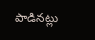పాడినట్లు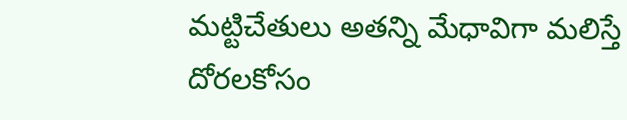మట్టిచేతులు అతన్ని మేధావిగా మలిస్తే
దోరలకోసం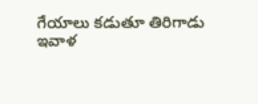గేయాలు కడుతూ తిరిగాడు
ఇవాళ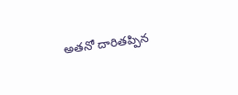అతనో దారితప్పిన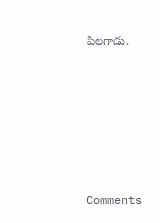పిలగాడు.






Comments